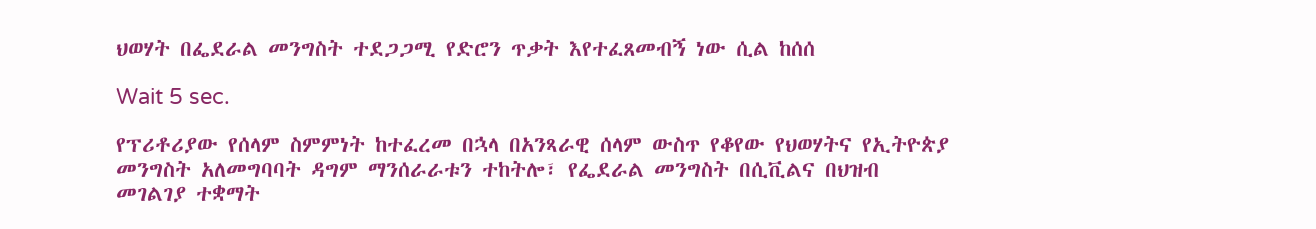ህወሃት በፌደራል መንግስት ተደጋጋሚ የድሮን ጥቃት እየተፈጸመብኝ ነው ሲል ከሰሰ

Wait 5 sec.

የፕሪቶሪያው የሰላም ስምምነት ከተፈረመ በኋላ በአንጻራዊ ሰላም ውስጥ የቆየው የህወሃትና የኢትዮጵያ መንግስት አለመግባባት ዳግም ማንሰራራቱን ተከትሎ፣ የፌደራል መንግስት በሲቪልና በህዝብ መገልገያ ተቋማት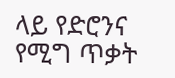ላይ የድሮንና የሚግ ጥቃት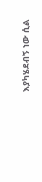እያካሄደብኝ ነው ሲል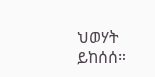ህወሃት ይከሰሰ።